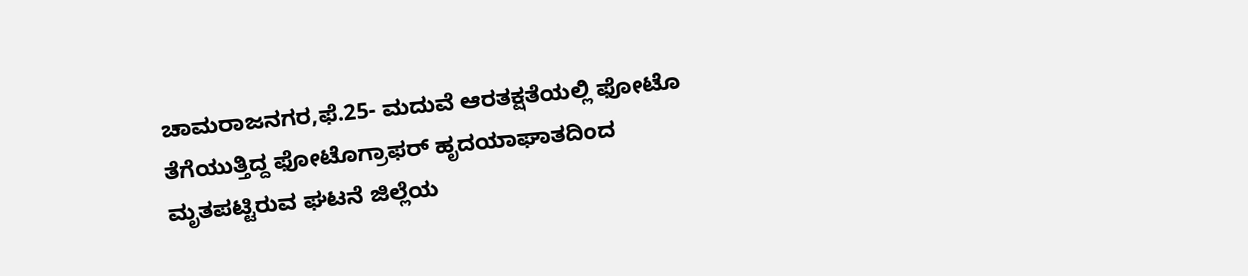ಚಾಮರಾಜನಗರ,ಫೆ.25- ಮದುವೆ ಆರತಕ್ಷತೆಯಲ್ಲಿ ಫೋಟೊ ತೆಗೆಯುತ್ತಿದ್ದ ಫೋಟೊಗ್ರಾಫರ್ ಹೃದಯಾಘಾತದಿಂದ ಮೃತಪಟ್ಟಿರುವ ಘಟನೆ ಜಿಲ್ಲೆಯ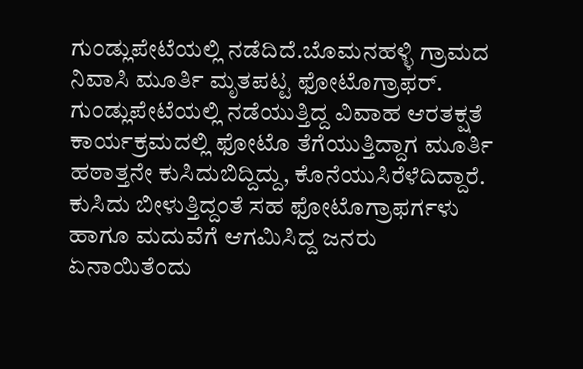ಗುಂಡ್ಲುಪೇಟೆಯಲ್ಲಿ ನಡೆದಿದೆ.ಬೊಮನಹಳ್ಳಿ ಗ್ರಾಮದ ನಿವಾಸಿ ಮೂರ್ತಿ ಮೃತಪಟ್ಟ ಫೋಟೊಗ್ರಾಫರ್.
ಗುಂಡ್ಲುಪೇಟೆಯಲ್ಲಿ ನಡೆಯುತ್ತಿದ್ದ ವಿವಾಹ ಆರತಕ್ಷತೆ ಕಾರ್ಯಕ್ರಮದಲ್ಲಿ ಫೋಟೊ ತೆಗೆಯುತ್ತಿದ್ದಾಗ ಮೂರ್ತಿ ಹಠಾತ್ತನೇ ಕುಸಿದುಬಿದ್ದಿದ್ದು, ಕೊನೆಯುಸಿರೆಳೆದಿದ್ದಾರೆ. ಕುಸಿದು ಬೀಳುತ್ತಿದ್ದಂತೆ ಸಹ ಫೋಟೊಗ್ರಾಫರ್ಗಳು ಹಾಗೂ ಮದುವೆಗೆ ಆಗಮಿಸಿದ್ದ ಜನರು ಏನಾಯಿತೆಂದು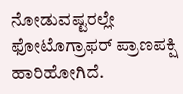ನೋಡುವಷ್ಟರಲ್ಲೇ ಫೋಟೊಗ್ರಾಫರ್ ಪ್ರಾಣಪಕ್ಷಿ ಹಾರಿಹೋಗಿದೆ.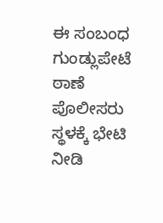ಈ ಸಂಬಂಧ ಗುಂಡ್ಲುಪೇಟೆ ಠಾಣೆ ಪೊಲೀಸರು ಸ್ಥಳಕ್ಕೆ ಭೇಟಿ ನೀಡಿ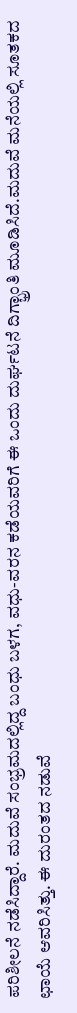ಪರಿಶೀಲನೆ ನಡೆಸಿದ್ದಾರೆ. ಮದುವೆ ಸಂಭ್ರಮದಲ್ಲಿದ್ದ ಬಂಧು ಬಳಗ, ವಧು-ವರನ ಕಡೆಯವರಿಗೆ ಈ ಒಂದು ದುರ್ಘಟನೆ ದಿಗ್ಭ್ರಾಂತಿ ಮೂಡಿಸಿದೆ.ಮದುವೆ ಮನೆಯಲ್ಲಿ ಸೂತಕದ ಛಾಯೆ ಆವರಿಸಿತ್ತು. ಈ ದುರಂತದ ನಡುವೆ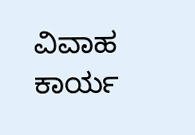ವಿವಾಹ ಕಾರ್ಯ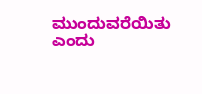ಮುಂದುವರೆಯಿತು ಎಂದು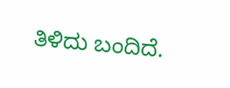ತಿಳಿದು ಬಂದಿದೆ.